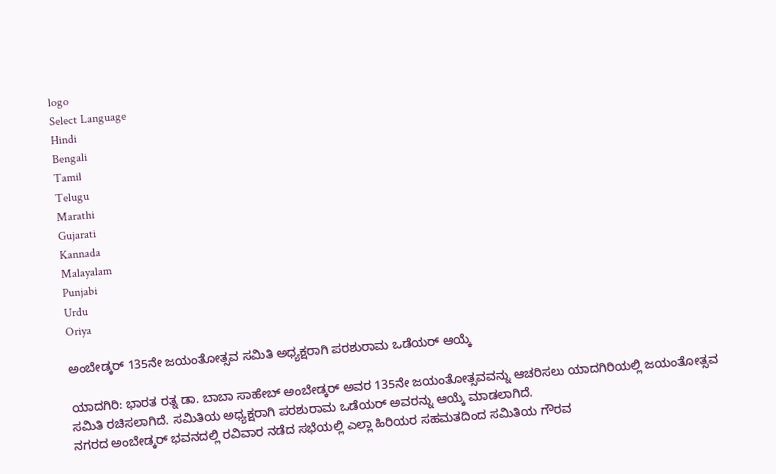logo
Select Language
Hindi
Bengali
Tamil
Telugu
Marathi
Gujarati
Kannada
Malayalam
Punjabi
Urdu
Oriya

ಅಂಬೇಡ್ಕರ್ 135ನೇ ಜಯಂತೋತ್ಸವ ಸಮಿತಿ ಅಧ್ಯಕ್ಷರಾಗಿ ಪರಶುರಾಮ ಒಡೆಯರ್ ಆಯ್ಕೆ

ಯಾದಗಿರಿ: ಭಾರತ ರತ್ನ ಡಾ. ಬಾಬಾ ಸಾಹೇಬ್ ಅಂಬೇಡ್ಕರ್ ಅವರ 135ನೇ ಜಯಂತೋತ್ಸವವನ್ನು ಆಚರಿಸಲು ಯಾದಗಿರಿಯಲ್ಲಿ ಜಯಂತೋತ್ಸವ ಸಮಿತಿ ರಚಿಸಲಾಗಿದೆ. ಸಮಿತಿಯ ಅಧ್ಯಕ್ಷರಾಗಿ ಪರಶುರಾಮ ಒಡೆಯರ್ ಅವರನ್ನು ಆಯ್ಕೆ ಮಾಡಲಾಗಿದೆ.
ನಗರದ ಅಂಬೇಡ್ಕರ್ ಭವನದಲ್ಲಿ ರವಿವಾರ ನಡೆದ ಸಭೆಯಲ್ಲಿ ಎಲ್ಲಾ ಹಿರಿಯರ ಸಹಮತದಿಂದ ಸಮಿತಿಯ ಗೌರವ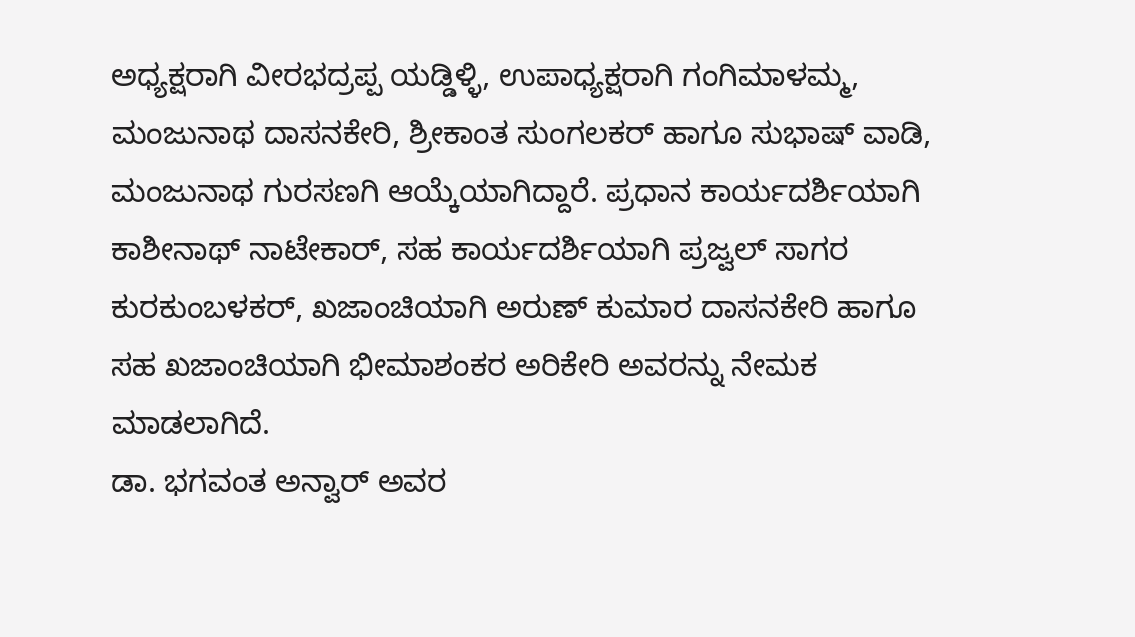ಅಧ್ಯಕ್ಷರಾಗಿ ವೀರಭದ್ರಪ್ಪ ಯಡ್ಡಿಳ್ಳಿ, ಉಪಾಧ್ಯಕ್ಷರಾಗಿ ಗಂಗಿಮಾಳಮ್ಮ, ಮಂಜುನಾಥ ದಾಸನಕೇರಿ, ಶ್ರೀಕಾಂತ ಸುಂಗಲಕರ್ ಹಾಗೂ ಸುಭಾಷ್ ವಾಡಿ, ಮಂಜುನಾಥ ಗುರಸಣಗಿ ಆಯ್ಕೆಯಾಗಿದ್ದಾರೆ. ಪ್ರಧಾನ ಕಾರ್ಯದರ್ಶಿಯಾಗಿ ಕಾಶೀನಾಥ್ ನಾಟೇಕಾರ್, ಸಹ ಕಾರ್ಯದರ್ಶಿಯಾಗಿ ಪ್ರಜ್ವಲ್ ಸಾಗರ ಕುರಕುಂಬಳಕರ್, ಖಜಾಂಚಿಯಾಗಿ ಅರುಣ್ ಕುಮಾರ ದಾಸನಕೇರಿ ಹಾಗೂ ಸಹ ಖಜಾಂಚಿಯಾಗಿ ಭೀಮಾಶಂಕರ ಅರಿಕೇರಿ ಅವರನ್ನು ನೇಮಕ ಮಾಡಲಾಗಿದೆ.
ಡಾ. ಭಗವಂತ ಅನ್ವಾರ್ ಅವರ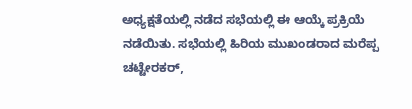ಅಧ್ಯಕ್ಷತೆಯಲ್ಲಿ ನಡೆದ ಸಭೆಯಲ್ಲಿ ಈ ಆಯ್ಕೆ ಪ್ರಕ್ರಿಯೆ ನಡೆಯಿತು. ಸಭೆಯಲ್ಲಿ ಹಿರಿಯ ಮುಖಂಡರಾದ ಮರೆಪ್ಪ ಚಟ್ಟೇರಕರ್,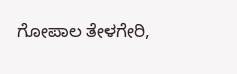ಗೋಪಾಲ ತೇಳಗೇರಿ,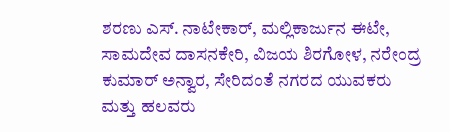ಶರಣು ಎಸ್. ನಾಟೇಕಾರ್, ಮಲ್ಲಿಕಾರ್ಜುನ ಈಟೇ, ಸಾಮದೇವ ದಾಸನಕೇರಿ, ವಿಜಯ ಶಿರಗೋಳ, ನರೇಂದ್ರ ಕುಮಾರ್ ಅನ್ವಾರ, ಸೇರಿದಂತೆ ನಗರದ ಯುವಕರು ಮತ್ತು ಹಲವರು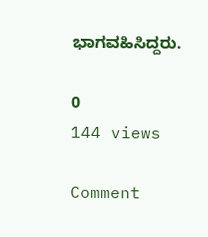ಭಾಗವಹಿಸಿದ್ದರು.

0
144 views

Comment